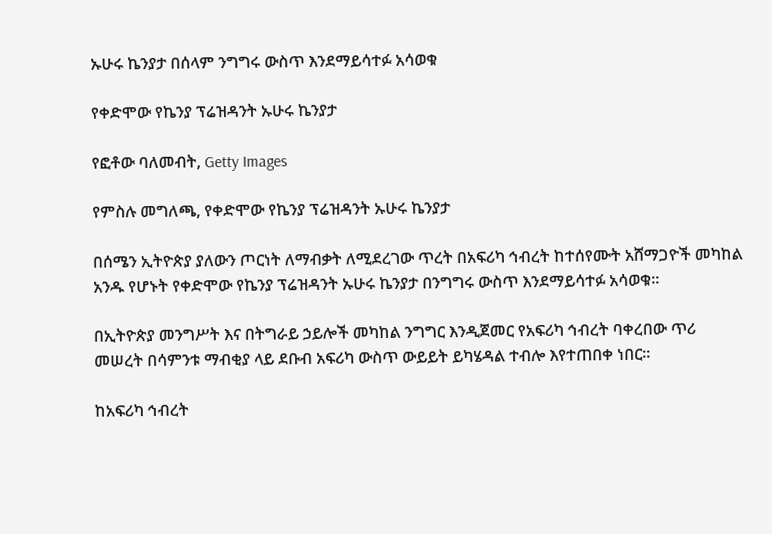ኡሁሩ ኬንያታ በሰላም ንግግሩ ውስጥ እንደማይሳተፉ አሳወቁ

የቀድሞው የኬንያ ፕሬዝዳንት ኡሁሩ ኬንያታ

የፎቶው ባለመብት, Getty Images

የምስሉ መግለጫ, የቀድሞው የኬንያ ፕሬዝዳንት ኡሁሩ ኬንያታ

በሰሜን ኢትዮጵያ ያለውን ጦርነት ለማብቃት ለሚደረገው ጥረት በአፍሪካ ኅብረት ከተሰየሙት አሸማጋዮች መካከል አንዱ የሆኑት የቀድሞው የኬንያ ፕሬዝዳንት ኡሁሩ ኬንያታ በንግግሩ ውስጥ እንደማይሳተፉ አሳወቁ።

በኢትዮጵያ መንግሥት እና በትግራይ ኃይሎች መካከል ንግግር እንዲጀመር የአፍሪካ ኅብረት ባቀረበው ጥሪ መሠረት በሳምንቱ ማብቂያ ላይ ደቡብ አፍሪካ ውስጥ ውይይት ይካሄዳል ተብሎ እየተጠበቀ ነበር።

ከአፍሪካ ኅብረት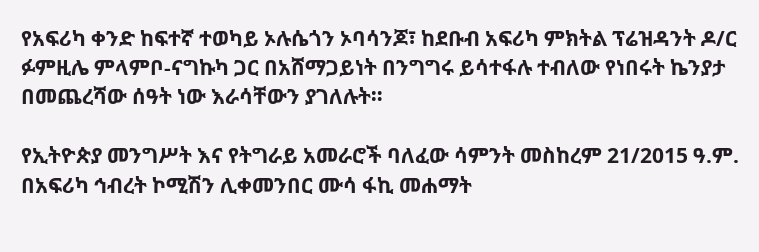የአፍሪካ ቀንድ ከፍተኛ ተወካይ ኦሉሴጎን ኦባሳንጆ፣ ከደቡብ አፍሪካ ምክትል ፕሬዝዳንት ዶ/ር ፉምዚሌ ምላምቦ-ናግኩካ ጋር በአሸማጋይነት በንግግሩ ይሳተፋሉ ተብለው የነበሩት ኬንያታ በመጨረሻው ሰዓት ነው እራሳቸውን ያገለሉት።

የኢትዮጵያ መንግሥት እና የትግራይ አመራሮች ባለፈው ሳምንት መስከረም 21/2015 ዓ.ም. በአፍሪካ ኅብረት ኮሚሽን ሊቀመንበር ሙሳ ፋኪ መሐማት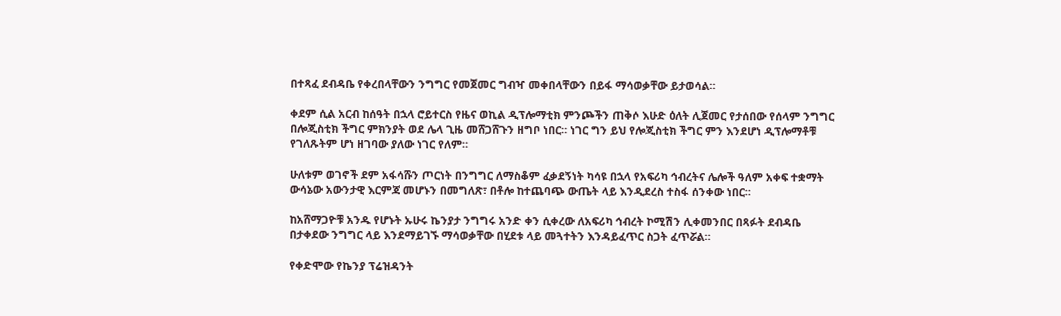በተጻፈ ደብዳቤ የቀረበላቸውን ንግግር የመጀመር ግብዣ መቀበላቸውን በይፋ ማሳወቃቸው ይታወሳል።

ቀደም ሲል አርብ ከሰዓት በኋላ ሮይተርስ የዜና ወኪል ዲፕሎማቲክ ምንጮችን ጠቅሶ እሁድ ዕለት ሊጀመር የታሰበው የሰላም ንግግር በሎጂስቲክ ችግር ምክንያት ወደ ሌላ ጊዜ መሸጋሸጉን ዘግቦ ነበር። ነገር ግን ይህ የሎጂስቲክ ችግር ምን እንደሆነ ዲፕሎማቶቹ የገለጹትም ሆነ ዘገባው ያለው ነገር የለም።

ሁለቱም ወገኖች ደም አፋሳሹን ጦርነት በንግግር ለማስቆም ፈቃደኝነት ካሳዩ በኋላ የአፍሪካ ኅብረትና ሌሎች ዓለም አቀፍ ተቋማት ውሳኔው አውንታዊ እርምጃ መሆኑን በመግለጽ፣ በቶሎ ከተጨባጭ ውጤት ላይ እንዲደረስ ተስፋ ሰንቀው ነበር።

ከአሸማጋዮቹ አንዱ የሆኑት ኡሁሩ ኬንያታ ንግግሩ አንድ ቀን ሲቀረው ለአፍሪካ ኅብረት ኮሚሽን ሊቀመንበር በጻፉት ደብዳቤ በታቀደው ንግግር ላይ እንደማይገኙ ማሳወቃቸው በሂደቱ ላይ መጓተትን እንዳይፈጥር ስጋት ፈጥሯል።

የቀድሞው የኬንያ ፕሬዝዳንት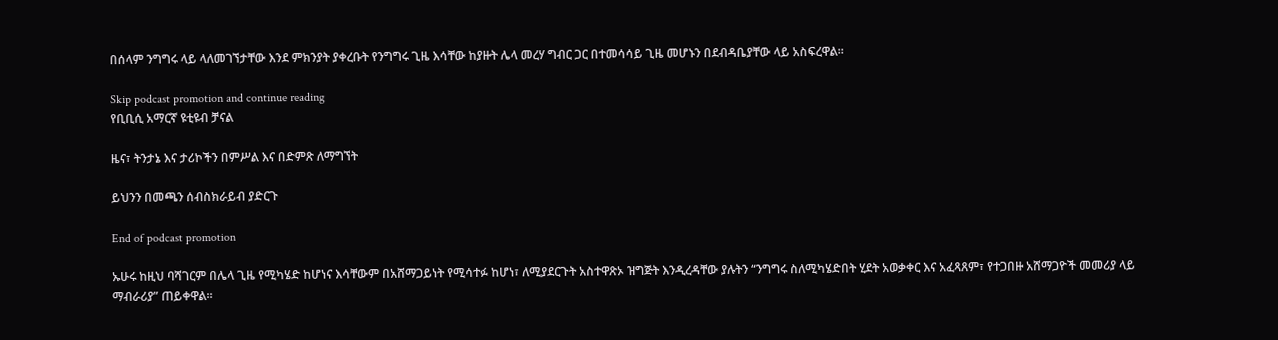በሰላም ንግግሩ ላይ ላለመገኘታቸው እንደ ምክንያት ያቀረቡት የንግግሩ ጊዜ እሳቸው ከያዙት ሌላ መረሃ ግብር ጋር በተመሳሳይ ጊዜ መሆኑን በደብዳቤያቸው ላይ አስፍረዋል።

Skip podcast promotion and continue reading
የቢቢሲ አማርኛ ዩቲዩብ ቻናል

ዜና፣ ትንታኔ እና ታሪኮችን በምሥል እና በድምጽ ለማግኘት

ይህንን በመጫን ሰብስክራይብ ያድርጉ

End of podcast promotion

ኡሁሩ ከዚህ ባሻገርም በሌላ ጊዜ የሚካሄድ ከሆነና እሳቸውም በአሸማጋይነት የሚሳተፉ ከሆነ፣ ለሚያደርጉት አስተዋጽኦ ዝግጅት እንዲረዳቸው ያሉትን “ንግግሩ ስለሚካሄድበት ሂደት አወቃቀር እና አፈጻጸም፣ የተጋበዙ አሸማጋዮች መመሪያ ላይ ማብራሪያ” ጠይቀዋል።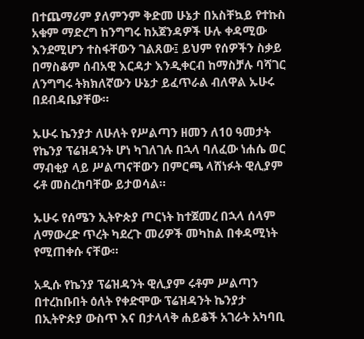በተጨማሪም ያለምንም ቅድመ ሁኔታ በአስቸኳይ የተኩስ አቁም ማድረግ ከንግግሩ ከአጀንዳዎች ሁሉ ቀዳሚው እንደሚሆን ተስፋቸውን ገልጸው፤ ይህም የሰዎችን ስቃይ በማስቆም ሰብአዊ እርዳታ እንዲቀርብ ከማስቻሉ ባሻገር ለንግግሩ ትክክለኛውን ሁኔታ ይፈጥራል ብለዋል ኡሁሩ በደብዳቤያቸው።

ኡሁሩ ኬንያታ ለሁለት የሥልጣን ዘመን ለ10 ዓመታት የኬንያ ፕሬዝዳንት ሆነ ካገለገሉ በኋላ ባለፈው ነሐሴ ወር ማብቂያ ላይ ሥልጣናቸውን በምርጫ ላሸነፉት ዊሊያም ሩቶ መስረከባቸው ይታወሳል።

ኡሁሩ የሰሜን ኢትዮጵያ ጦርነት ከተጀመረ በኋላ ሰላም ለማውረድ ጥረት ካደረጉ መሪዎች መካከል በቀዳሚነት የሚጠቀሱ ናቸው።

አዲሱ የኬንያ ፕሬዝዳንት ዊሊያም ሩቶም ሥልጣን በተረከቡበት ዕለት የቀድሞው ፕሬዝዳንት ኬንያታ በኢትዮጵያ ውስጥ እና በታላላቅ ሐይቆች አገራት አካባቢ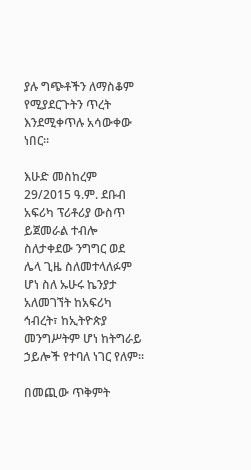ያሉ ግጭቶችን ለማስቆም የሚያደርጉትን ጥረት እንደሚቀጥሉ አሳውቀው ነበር።

እሁድ መስከረም 29/2015 ዓ.ም. ደቡብ አፍሪካ ፕሪቶሪያ ውስጥ ይጀመራል ተብሎ ስለታቀደው ንግግር ወደ ሌላ ጊዜ ስለመተላለፉም ሆነ ስለ ኡሁሩ ኬንያታ አለመገኘት ከአፍሪካ ኅብረት፣ ከኢትዮጵያ መንግሥትም ሆነ ከትግራይ ኃይሎች የተባለ ነገር የለም።

በመጪው ጥቅምት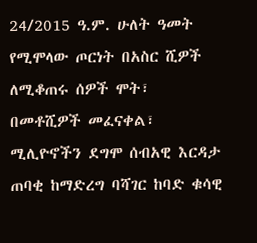24/2015 ዓ.ም. ሁለት ዓመት የሚሞላው ጦርነት በአስር ሺዎች ለሚቆጠሩ ሰዎች ሞት፣ በመቶሺዎች መፈናቀል፣ ሚሊዮኖችን ደግሞ ሰብአዊ እርዳታ ጠባቂ ከማድረግ ባሻገር ከባድ ቁሳዊ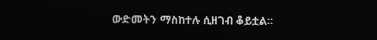ውድመትን ማስከተሉ ሲዘገብ ቆይቷል።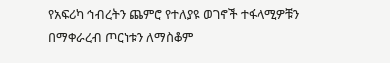የአፍሪካ ኅብረትን ጨምሮ የተለያዩ ወገኖች ተፋላሚዎቹን በማቀራረብ ጦርነቱን ለማስቆም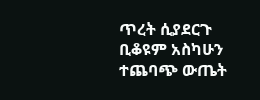ጥረት ሲያደርጉ ቢቆዩም አስካሁን ተጨባጭ ውጤት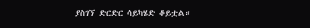ያስገኘ ድርድር ሳይካሄድ ቆይቷል።